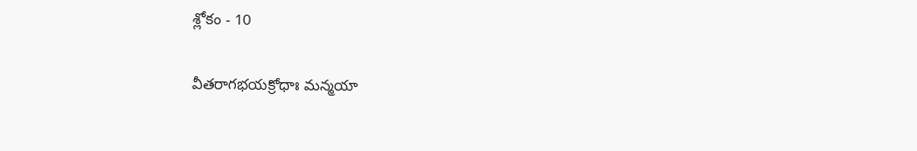శ్లోకం - 10

వీతరాగభయక్రోధాః మన్మయా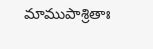మాముపాశ్రితాః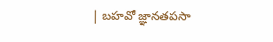| బహవో జ్ఞానతపసా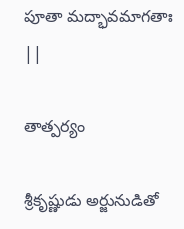పూతా మద్భావమాగతాః ||

తాత్పర్యం

శ్రీకృష్ణుడు అర్జునుడితో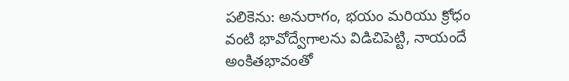పలికెను: అనురాగం, భయం మరియు క్రోధం వంటి భావోద్వేగాలను విడిచిపెట్టి, నాయందే అంకితభావంతో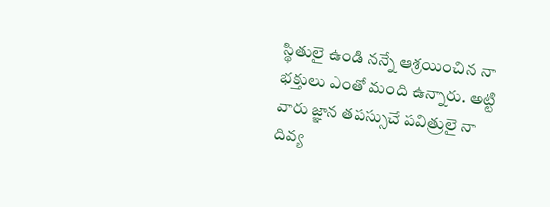స్థితులై ఉండి నన్నే ఆశ్రయించిన నా భక్తులు ఎంతో మంది ఉన్నారు. అట్టి వారు జ్ఞాన తపస్సుచే పవిత్రులై నా దివ్య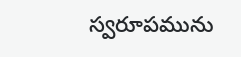స్వరూపమును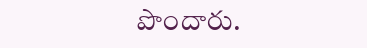పొందారు.